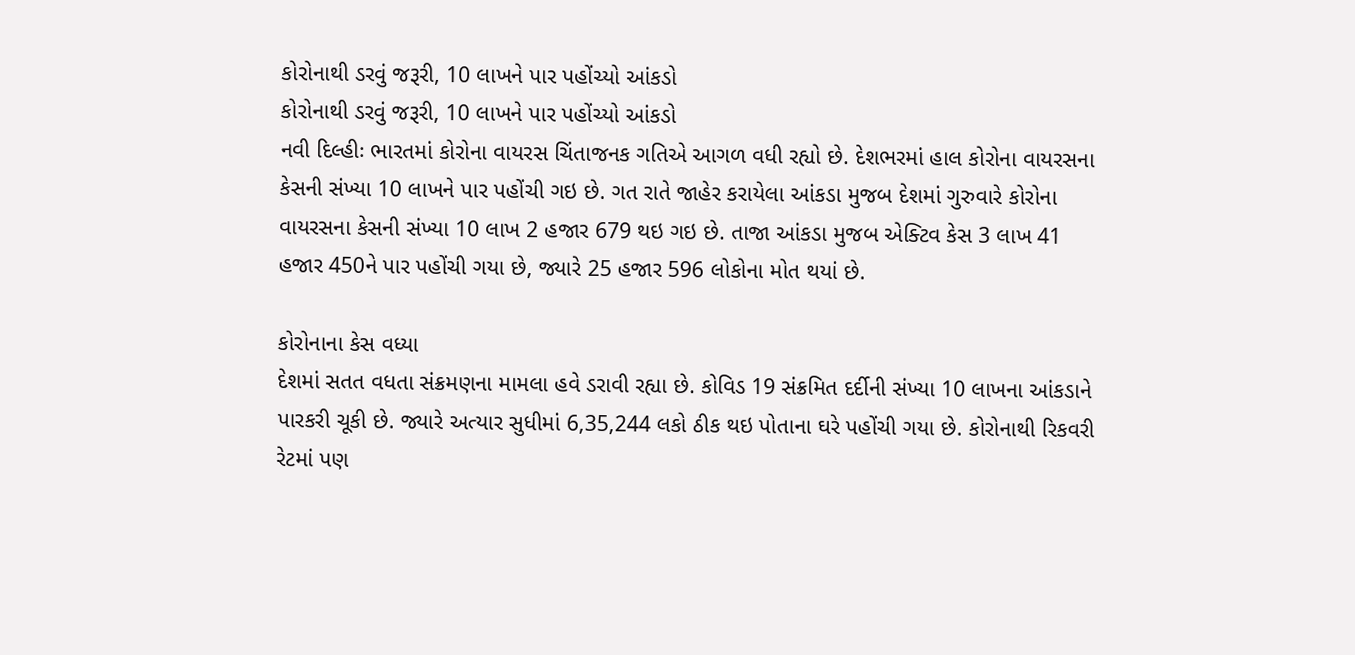કોરોનાથી ડરવું જરૂરી, 10 લાખને પાર પહોંચ્યો આંકડો
કોરોનાથી ડરવું જરૂરી, 10 લાખને પાર પહોંચ્યો આંકડો
નવી દિલ્હીઃ ભારતમાં કોરોના વાયરસ ચિંતાજનક ગતિએ આગળ વધી રહ્યો છે. દેશભરમાં હાલ કોરોના વાયરસના કેસની સંખ્યા 10 લાખને પાર પહોંચી ગઇ છે. ગત રાતે જાહેર કરાયેલા આંકડા મુજબ દેશમાં ગુરુવારે કોરોના વાયરસના કેસની સંખ્યા 10 લાખ 2 હજાર 679 થઇ ગઇ છે. તાજા આંકડા મુજબ એક્ટિવ કેસ 3 લાખ 41 હજાર 450ને પાર પહોંચી ગયા છે, જ્યારે 25 હજાર 596 લોકોના મોત થયાં છે.

કોરોનાના કેસ વધ્યા
દેશમાં સતત વધતા સંક્રમણના મામલા હવે ડરાવી રહ્યા છે. કોવિડ 19 સંક્રમિત દર્દીની સંખ્યા 10 લાખના આંકડાને પારકરી ચૂકી છે. જ્યારે અત્યાર સુધીમાં 6,35,244 લકો ઠીક થઇ પોતાના ઘરે પહોંચી ગયા છે. કોરોનાથી રિકવરી રેટમાં પણ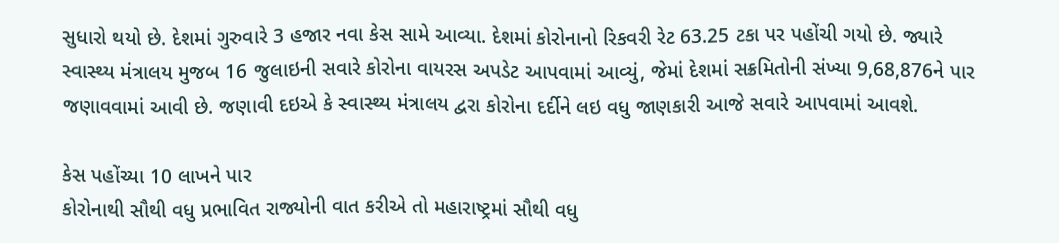સુધારો થયો છે. દેશમાં ગુરુવારે 3 હજાર નવા કેસ સામે આવ્યા. દેશમાં કોરોનાનો રિકવરી રેટ 63.25 ટકા પર પહોંચી ગયો છે. જ્યારે સ્વાસ્થ્ય મંત્રાલય મુજબ 16 જુલાઇની સવારે કોરોના વાયરસ અપડેટ આપવામાં આવ્યું, જેમાં દેશમાં સક્રમિતોની સંખ્યા 9,68,876ને પાર જણાવવામાં આવી છે. જણાવી દઇએ કે સ્વાસ્થ્ય મંત્રાલય દ્વરા કોરોના દર્દીને લઇ વધુ જાણકારી આજે સવારે આપવામાં આવશે.

કેસ પહોંચ્યા 10 લાખને પાર
કોરોનાથી સૌથી વધુ પ્રભાવિત રાજ્યોની વાત કરીએ તો મહારાષ્ટ્રમાં સૌથી વધુ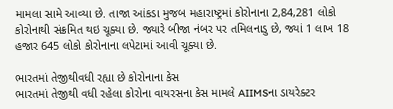મામલા સામે આવ્યા છે. તાજા આંકડા મુજબ મહારાષ્ટ્રમાં કોરોનાના 2,84,281 લોકો કોરોનાથી સંક્રમિત થઇ ચૂક્યા છે. જ્યારે બીજા નંબર પર તમિલનાડુ છે, જ્યાં 1 લાખ 18 હજાર 645 લોકો કોરોનાના લપેટામાં આવી ચૂક્યા છે.

ભારતમાં તેજીથીવધી રહ્યા છે કોરોનાના કેસ
ભારતમાં તેજીથી વધી રહેલા કોરોના વાયરસના કેસ મામલે AIIMSના ડાયરેક્ટર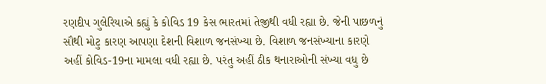રણદીપ ગુલેરિયાએ કહ્યું કે કોવિડ 19 કેસ ભારતમાં તેજીથી વધી રહ્યા છે. જેની પાછળનું સૌથી મોટુ કારણ આપણા દેશની વિશાળ જનસંખ્યા છે. વિશાળ જનસંખ્યાના કારણે અહીં કોવિડ-19ના મામલા વધી રહ્યા છે. પરંતુ અહીં ઠીક થનારાઓની સંખ્યા વધુ છે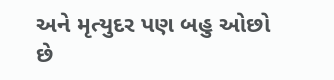અને મૃત્યુદર પણ બહુ ઓછો છે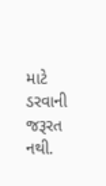માટે ડરવાની જરૂરત નથી.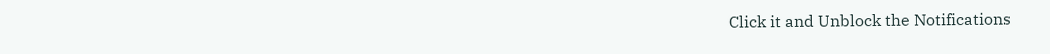Click it and Unblock the Notifications